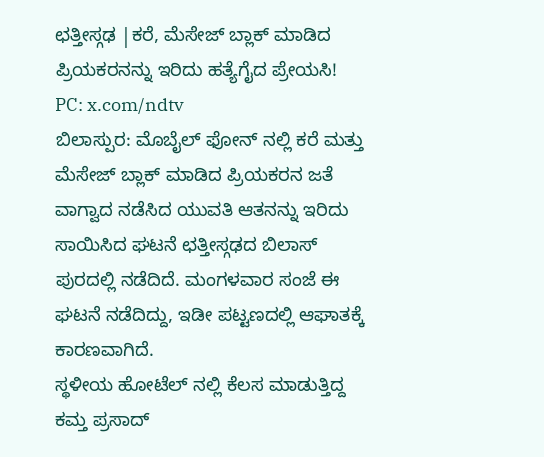ಛತ್ತೀಸ್ಗಢ |ಕರೆ, ಮೆಸೇಜ್ ಬ್ಲಾಕ್ ಮಾಡಿದ ಪ್ರಿಯಕರನನ್ನು ಇರಿದು ಹತ್ಯೆಗೈದ ಪ್ರೇಯಸಿ!
PC: x.com/ndtv
ಬಿಲಾಸ್ಪುರ: ಮೊಬೈಲ್ ಫೋನ್ ನಲ್ಲಿ ಕರೆ ಮತ್ತು ಮೆಸೇಜ್ ಬ್ಲಾಕ್ ಮಾಡಿದ ಪ್ರಿಯಕರನ ಜತೆ ವಾಗ್ವಾದ ನಡೆಸಿದ ಯುವತಿ ಆತನನ್ನು ಇರಿದು ಸಾಯಿಸಿದ ಘಟನೆ ಛತ್ತೀಸ್ಗಢದ ಬಿಲಾಸ್ ಪುರದಲ್ಲಿ ನಡೆದಿದೆ. ಮಂಗಳವಾರ ಸಂಜೆ ಈ ಘಟನೆ ನಡೆದಿದ್ದು, ಇಡೀ ಪಟ್ಟಣದಲ್ಲಿ ಆಘಾತಕ್ಕೆ ಕಾರಣವಾಗಿದೆ.
ಸ್ಥಳೀಯ ಹೋಟೆಲ್ ನಲ್ಲಿ ಕೆಲಸ ಮಾಡುತ್ತಿದ್ದ ಕಮ್ತ ಪ್ರಸಾದ್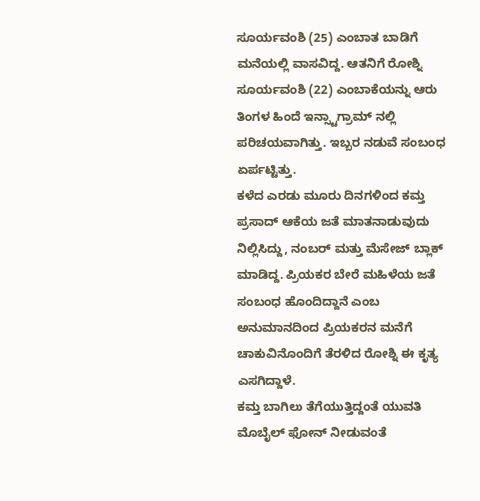ಸೂರ್ಯವಂಶಿ (25) ಎಂಬಾತ ಬಾಡಿಗೆ ಮನೆಯಲ್ಲಿ ವಾಸವಿದ್ದ. ಆತನಿಗೆ ರೋಶ್ನಿ ಸೂರ್ಯವಂಶಿ (22) ಎಂಬಾಕೆಯನ್ನು ಆರು ತಿಂಗಳ ಹಿಂದೆ ಇನ್ಸ್ಟಾಗ್ರಾಮ್ ನಲ್ಲಿ ಪರಿಚಯವಾಗಿತ್ತು. ಇಬ್ಬರ ನಡುವೆ ಸಂಬಂಧ ಏರ್ಪಟ್ಟಿತ್ತು.
ಕಳೆದ ಎರಡು ಮೂರು ದಿನಗಳಿಂದ ಕಮ್ತ ಪ್ರಸಾದ್ ಆಕೆಯ ಜತೆ ಮಾತನಾಡುವುದು ನಿಲ್ಲಿಸಿದ್ದು, ನಂಬರ್ ಮತ್ತು ಮೆಸೇಜ್ ಬ್ಲಾಕ್ ಮಾಡಿದ್ದ. ಪ್ರಿಯಕರ ಬೇರೆ ಮಹಿಳೆಯ ಜತೆ ಸಂಬಂಧ ಹೊಂದಿದ್ದಾನೆ ಎಂಬ ಅನುಮಾನದಿಂದ ಪ್ರಿಯಕರನ ಮನೆಗೆ ಚಾಕುವಿನೊಂದಿಗೆ ತೆರಳಿದ ರೋಶ್ನಿ ಈ ಕೃತ್ಯ ಎಸಗಿದ್ದಾಳೆ.
ಕಮ್ತ ಬಾಗಿಲು ತೆಗೆಯುತ್ತಿದ್ದಂತೆ ಯುವತಿ ಮೊಬೈಲ್ ಫೋನ್ ನೀಡುವಂತೆ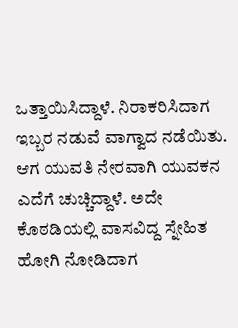ಒತ್ತಾಯಿಸಿದ್ದಾಳೆ. ನಿರಾಕರಿಸಿದಾಗ ಇಬ್ಬರ ನಡುವೆ ವಾಗ್ವಾದ ನಡೆಯಿತು. ಆಗ ಯುವತಿ ನೇರವಾಗಿ ಯುವಕನ ಎದೆಗೆ ಚುಚ್ಚಿದ್ದಾಳೆ. ಅದೇ ಕೊಠಡಿಯಲ್ಲಿ ವಾಸವಿದ್ದ ಸ್ನೇಹಿತ ಹೋಗಿ ನೋಡಿದಾಗ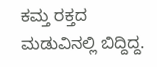ಕಮ್ತ ರಕ್ತದ ಮಡುವಿನಲ್ಲಿ ಬಿದ್ದಿದ್ದ.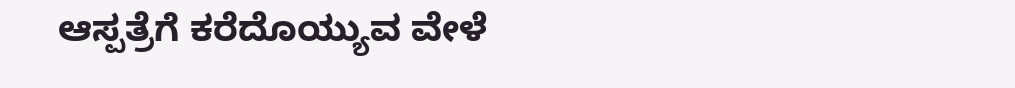ಆಸ್ಪತ್ರೆಗೆ ಕರೆದೊಯ್ಯುವ ವೇಳೆ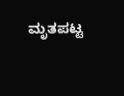ಮೃತಪಟ್ಟ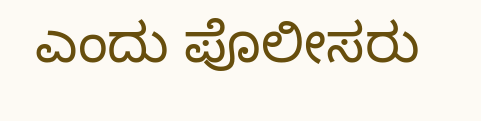ಎಂದು ಪೊಲೀಸರು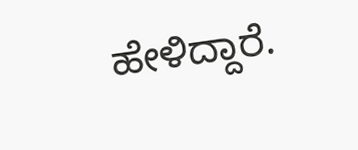ಹೇಳಿದ್ದಾರೆ.